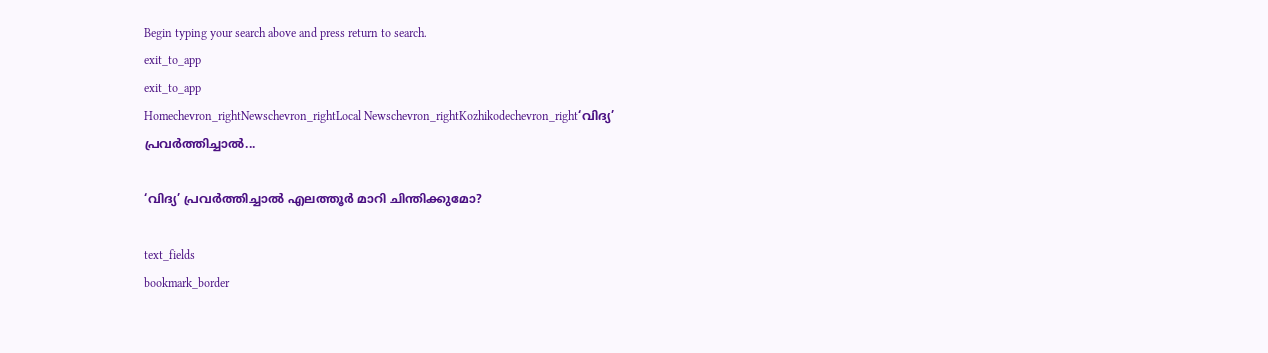Begin typing your search above and press return to search.
exit_to_app
exit_to_app
Homechevron_rightNewschevron_rightLocal Newschevron_rightKozhikodechevron_right‘വിദ്യ’ പ്രവർത്തിച്ചാൽ...

‘വിദ്യ’ പ്രവർത്തിച്ചാൽ എലത്തൂർ മാറി ചിന്തിക്കുമോ?

text_fields
bookmark_border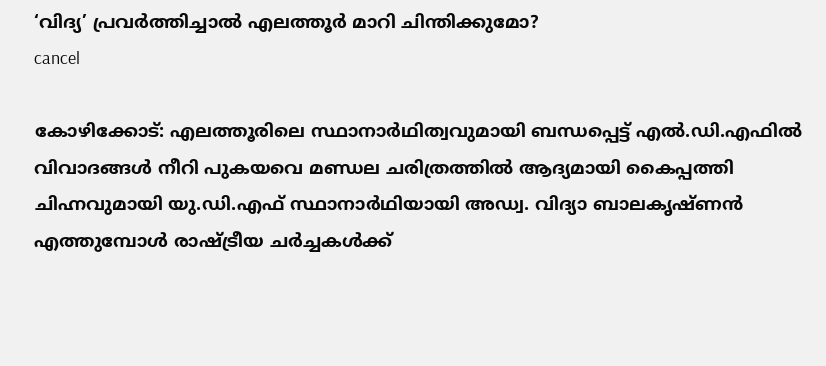‘വിദ്യ’ പ്രവർത്തിച്ചാൽ എലത്തൂർ മാറി ചിന്തിക്കുമോ?
cancel

കോഴിക്കോട്: എലത്തൂരിലെ സ്ഥാനാർഥിത്വവുമായി ബന്ധപ്പെട്ട് എൽ.ഡി.എഫിൽ വിവാദങ്ങൾ നീറി പുകയവെ മണ്ഡല ചരിത്രത്തിൽ ആദ്യമായി കൈപ്പത്തി ചിഹ്നവുമായി യു.ഡി.എഫ് സ്ഥാനാർഥിയായി അഡ്വ. വിദ്യാ ബാലകൃഷ്ണൻ എത്തുമ്പോൾ രാഷ്ട്രീയ ചർച്ചകൾക്ക്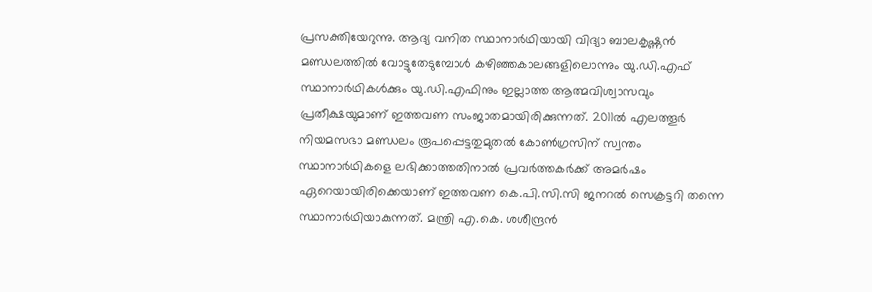പ്രസക്തിയേറുന്നു. ആദ്യ വനിത സ്ഥാനാർഥിയായി വിദ്യാ ബാലകൃഷ്ണൻ മണ്ഡലത്തിൽ വോട്ടുതേടുമ്പോൾ കഴിഞ്ഞകാലങ്ങളിലൊന്നും യു.ഡി.എഫ് സ്ഥാനാർഥികൾക്കും യു.ഡി.എഫിനും ഇല്ലാത്ത ആത്മവിശ്വാസവും പ്രതീക്ഷയുമാണ് ഇത്തവണ സംജാതമായിരിക്കുന്നത്. 2011ൽ എലത്തൂർ നിയമസഭാ മണ്ഡലം രൂപപ്പെട്ടതുമുതൽ കോൺഗ്രസിന് സ്വന്തം സ്ഥാനാർഥികളെ ലഭിക്കാത്തതിനാൽ പ്രവർത്തകർക്ക് അമർഷം ഏറെയായിരിക്കെയാണ് ഇത്തവണ കെ.പി.സി.സി ജനറൽ സെക്രട്ടറി തന്നെ സ്ഥാനാർഥിയാകുന്നത്. മന്ത്രി എ.കെ. ശശീന്ദ്രൻ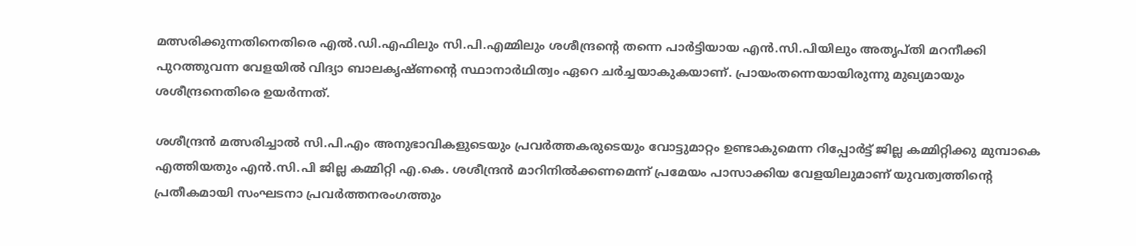മത്സരിക്കുന്നതിനെതിരെ എൽ.ഡി.എഫിലും സി.പി.എമ്മിലും ശശീന്ദ്രന്റെ തന്നെ പാർട്ടിയായ എൻ.സി.പിയിലും അതൃപ്തി മറനീക്കി പുറത്തുവന്ന വേളയിൽ വിദ്യാ ബാലകൃഷ്ണന്റെ സ്ഥാനാർഥിത്വം ഏറെ ചർച്ചയാകുകയാണ്. പ്രായംതന്നെയായിരുന്നു മുഖ്യമായും ശശീന്ദ്രനെതിരെ ഉയർന്നത്.

ശശീന്ദ്രൻ മത്സരിച്ചാൽ സി.പി.എം അനുഭാവികളുടെയും പ്രവർത്തകരുടെയും വോട്ടുമാറ്റം ഉണ്ടാകുമെന്ന റിപ്പോർട്ട് ജില്ല കമ്മിറ്റിക്കു മുമ്പാകെ എത്തിയതും എൻ.സി.പി ജില്ല കമ്മിറ്റി എ.കെ. ശശീന്ദ്രൻ മാറിനിൽക്കണമെന്ന് പ്രമേയം പാസാക്കിയ വേളയിലുമാണ് യുവത്വത്തിന്റെ പ്രതീകമായി സംഘടനാ പ്രവര്‍ത്തനരംഗത്തും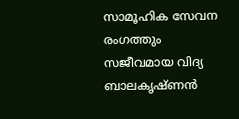സാമൂഹിക സേവന രംഗത്തും സജീവമായ വിദ്യ ബാലകൃഷ്ണൻ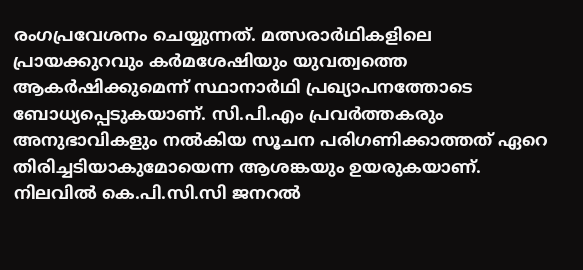രംഗപ്രവേശനം ചെയ്യുന്നത്. മത്സരാർഥികളിലെ പ്രായക്കുറവും കർമശേഷിയും യുവത്വത്തെ ആകർഷിക്കുമെന്ന് സ്ഥാനാർഥി പ്രഖ്യാപനത്തോടെ ബോധ്യപ്പെടുകയാണ്. സി.പി.എം പ്രവർത്തകരും അനുഭാവികളും നൽകിയ സൂചന പരിഗണിക്കാത്തത് ഏറെ തിരിച്ചടിയാകുമോയെന്ന ആശങ്കയും ഉയരുകയാണ്. നിലവിൽ കെ.പി.സി.സി ജനറൽ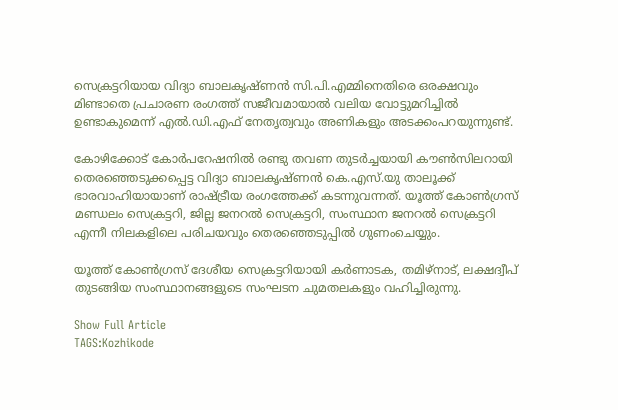സെക്രട്ടറിയായ വിദ്യാ ബാലകൃഷ്ണൻ സി.പി.എമ്മിനെതിരെ ഒരക്ഷവും മിണ്ടാതെ പ്രചാരണ രംഗത്ത് സജീവമായാൽ വലിയ വോട്ടുമറിച്ചിൽ ഉണ്ടാകുമെന്ന് എൽ.ഡി.എഫ് നേതൃത്വവും അണികളും അടക്കംപറയുന്നുണ്ട്.

കോഴിക്കോട് കോർപറേഷനിൽ രണ്ടു തവണ തുടർച്ചയായി കൗൺസിലറായി തെരഞ്ഞെടുക്കപ്പെട്ട വിദ്യാ ബാലകൃഷ്ണൻ കെ.എസ്.യു താലൂക്ക് ഭാരവാഹിയായാണ് രാഷ്ട്രീയ രംഗത്തേക്ക് കടന്നുവന്നത്. യൂത്ത് കോൺഗ്രസ് മണ്ഡലം സെക്രട്ടറി, ജില്ല ജനറൽ സെക്രട്ടറി, സംസ്ഥാന ജനറൽ സെക്രട്ടറി എന്നീ നിലകളിലെ പരിചയവും തെരഞ്ഞെടുപ്പിൽ ഗുണംചെയ്യും.

യൂത്ത് കോൺഗ്രസ് ദേശീയ സെക്രട്ടറിയായി കർണാടക, തമിഴ്‌നാട്, ലക്ഷദ്വീപ് തുടങ്ങിയ സംസ്ഥാനങ്ങളുടെ സംഘടന ചുമതലകളും വഹിച്ചിരുന്നു.

Show Full Article
TAGS:Kozhikode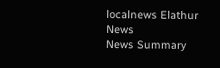localnews Elathur News
News Summary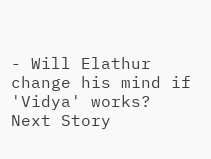- Will Elathur change his mind if 'Vidya' works?
Next Story